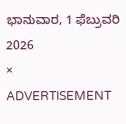ಭಾನುವಾರ, 1 ಫೆಬ್ರುವರಿ 2026
×
ADVERTISEMENT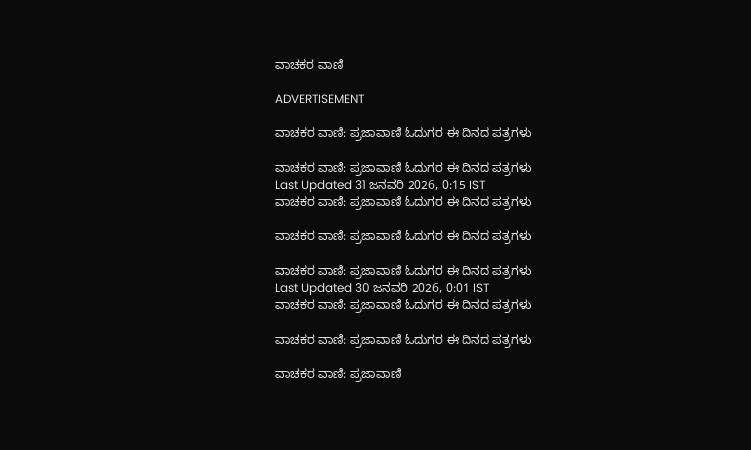ವಾಚಕರ ವಾಣಿ

ADVERTISEMENT

ವಾಚಕರ ವಾಣಿ: ಪ್ರಜಾವಾಣಿ ಓದುಗರ ಈ ದಿನದ ಪತ್ರಗಳು

ವಾಚಕರ ವಾಣಿ: ಪ್ರಜಾವಾಣಿ ಓದುಗರ ಈ ದಿನದ ಪತ್ರಗಳು
Last Updated 31 ಜನವರಿ 2026, 0:15 IST
ವಾಚಕರ ವಾಣಿ: ಪ್ರಜಾವಾಣಿ ಓದುಗರ ಈ ದಿನದ ಪತ್ರಗಳು

ವಾಚಕರ ವಾಣಿ: ಪ್ರಜಾವಾಣಿ ಓದುಗರ ಈ ದಿನದ ಪತ್ರಗಳು

ವಾಚಕರ ವಾಣಿ: ಪ್ರಜಾವಾಣಿ ಓದುಗರ ಈ ದಿನದ ಪತ್ರಗಳು
Last Updated 30 ಜನವರಿ 2026, 0:01 IST
ವಾಚಕರ ವಾಣಿ: ಪ್ರಜಾವಾಣಿ ಓದುಗರ ಈ ದಿನದ ಪತ್ರಗಳು

ವಾಚಕರ ವಾಣಿ: ಪ್ರಜಾವಾಣಿ ಓದುಗರ ಈ ದಿನದ ಪತ್ರಗಳು

ವಾಚಕರ ವಾಣಿ: ಪ್ರಜಾವಾಣಿ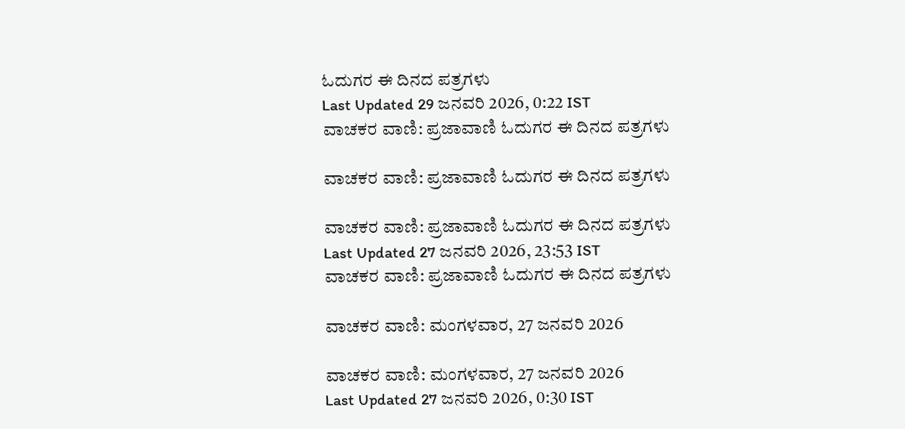ಓದುಗರ ಈ ದಿನದ ಪತ್ರಗಳು
Last Updated 29 ಜನವರಿ 2026, 0:22 IST
ವಾಚಕರ ವಾಣಿ: ಪ್ರಜಾವಾಣಿ ಓದುಗರ ಈ ದಿನದ ಪತ್ರಗಳು

ವಾಚಕರ ವಾಣಿ: ಪ್ರಜಾವಾಣಿ ಓದುಗರ ಈ ದಿನದ ಪತ್ರಗಳು

ವಾಚಕರ ವಾಣಿ: ಪ್ರಜಾವಾಣಿ ಓದುಗರ ಈ ದಿನದ ಪತ್ರಗಳು
Last Updated 27 ಜನವರಿ 2026, 23:53 IST
ವಾಚಕರ ವಾಣಿ: ಪ್ರಜಾವಾಣಿ ಓದುಗರ ಈ ದಿನದ ಪತ್ರಗಳು

ವಾಚಕರ ವಾಣಿ: ಮಂಗಳವಾರ, 27 ಜನವರಿ 2026

ವಾಚಕರ ವಾಣಿ: ಮಂಗಳವಾರ, 27 ಜನವರಿ 2026
Last Updated 27 ಜನವರಿ 2026, 0:30 IST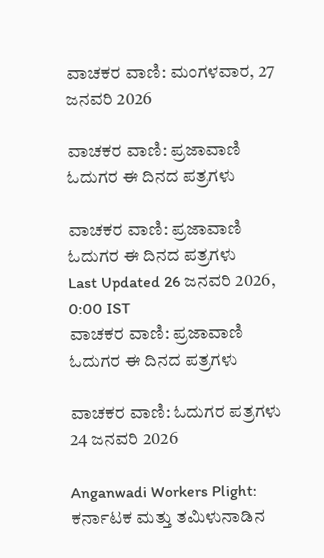ವಾಚಕರ ವಾಣಿ: ಮಂಗಳವಾರ, 27 ಜನವರಿ 2026

ವಾಚಕರ ವಾಣಿ: ಪ್ರಜಾವಾಣಿ ಓದುಗರ ಈ ದಿನದ ಪತ್ರಗಳು

ವಾಚಕರ ವಾಣಿ: ಪ್ರಜಾವಾಣಿ ಓದುಗರ ಈ ದಿನದ ಪತ್ರಗಳು
Last Updated 26 ಜನವರಿ 2026, 0:00 IST
ವಾಚಕರ ವಾಣಿ: ಪ್ರಜಾವಾಣಿ ಓದುಗರ ಈ ದಿನದ ಪತ್ರಗಳು

ವಾಚಕರ ವಾಣಿ: ಓದುಗರ ಪತ್ರಗಳು 24 ಜನವರಿ 2026

Anganwadi Workers Plight: ಕರ್ನಾಟಕ ಮತ್ತು ತಮಿಳುನಾಡಿನ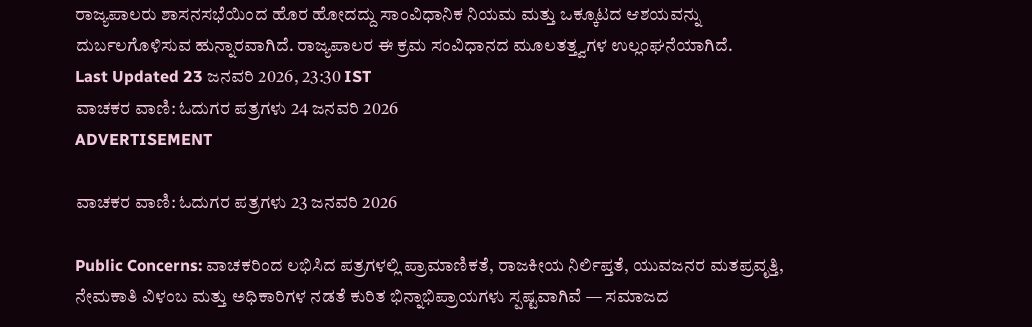ರಾಜ್ಯಪಾಲರು ಶಾಸನಸಭೆಯಿಂದ ಹೊರ ಹೋದದ್ದು ಸಾಂವಿಧಾನಿಕ ನಿಯಮ ಮತ್ತು ಒಕ್ಕೂಟದ ಆಶಯವನ್ನು ದುರ್ಬಲಗೊಳಿಸುವ ಹುನ್ನಾರವಾಗಿದೆ. ರಾಜ್ಯಪಾಲರ ಈ ಕ್ರಮ ಸಂವಿಧಾನದ ಮೂಲತತ್ತ್ವಗಳ ಉಲ್ಲಂಘನೆಯಾಗಿದೆ.
Last Updated 23 ಜನವರಿ 2026, 23:30 IST
ವಾಚಕರ ವಾಣಿ: ಓದುಗರ ಪತ್ರಗಳು 24 ಜನವರಿ 2026
ADVERTISEMENT

ವಾಚಕರ ವಾಣಿ: ಓದುಗರ ಪತ್ರಗಳು 23 ಜನವರಿ 2026

Public Concerns: ವಾಚಕರಿಂದ ಲಭಿಸಿದ ಪತ್ರಗಳಲ್ಲಿ ಪ್ರಾಮಾಣಿಕತೆ, ರಾಜಕೀಯ ನಿರ್ಲಿಪ್ತತೆ, ಯುವಜನರ ಮತಪ್ರವೃತ್ತಿ, ನೇಮಕಾತಿ ವಿಳಂಬ ಮತ್ತು ಅಧಿಕಾರಿಗಳ ನಡತೆ ಕುರಿತ ಭಿನ್ನಾಭಿಪ್ರಾಯಗಳು ಸ್ಪಷ್ಟವಾಗಿವೆ — ಸಮಾಜದ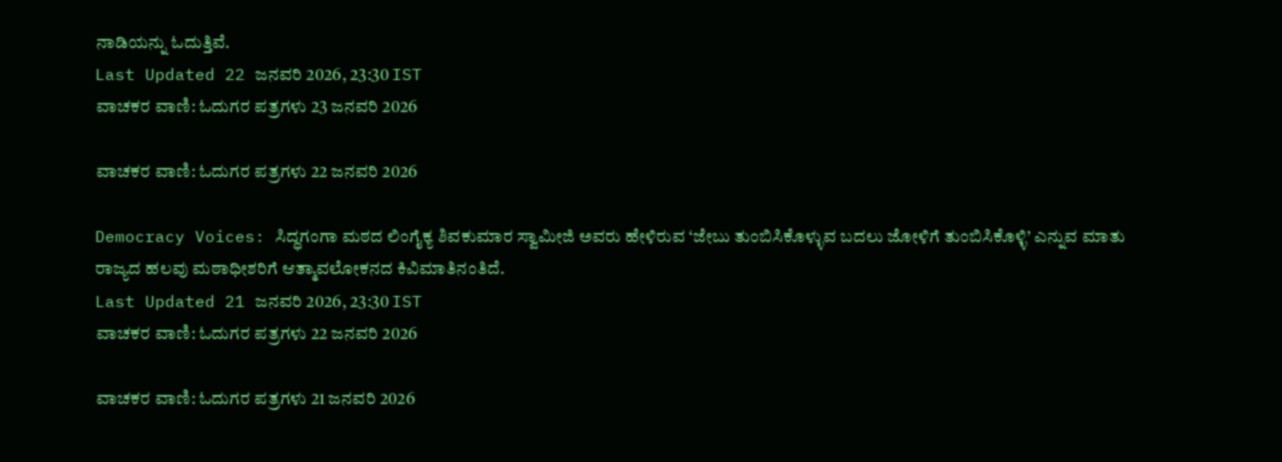ನಾಡಿಯನ್ನು ಓದುತ್ತಿವೆ.
Last Updated 22 ಜನವರಿ 2026, 23:30 IST
ವಾಚಕರ ವಾಣಿ: ಓದುಗರ ಪತ್ರಗಳು 23 ಜನವರಿ 2026

ವಾಚಕರ ವಾಣಿ: ಓದುಗರ ಪತ್ರಗಳು 22 ಜನವರಿ 2026

Democracy Voices: ಸಿದ್ಧಗಂಗಾ ಮಠದ ಲಿಂಗೈಕ್ಯ ಶಿವಕುಮಾರ ಸ್ವಾಮೀಜಿ ಅವರು ಹೇಳಿರುವ ‘ಜೇಬು ತುಂಬಿಸಿಕೊಳ್ಳುವ ಬದಲು ಜೋಳಿಗೆ ತುಂಬಿಸಿಕೊಳ್ಳಿ’ ಎನ್ನುವ ಮಾತು ರಾಜ್ಯದ ಹಲವು ಮಠಾಧೀಶರಿಗೆ ಆತ್ಮಾವಲೋಕನದ ಕಿವಿಮಾತಿನಂತಿದೆ.
Last Updated 21 ಜನವರಿ 2026, 23:30 IST
ವಾಚಕರ ವಾಣಿ: ಓದುಗರ ಪತ್ರಗಳು 22 ಜನವರಿ 2026

ವಾಚಕರ ವಾಣಿ: ಓದುಗರ ಪತ್ರಗಳು 21 ಜನವರಿ 2026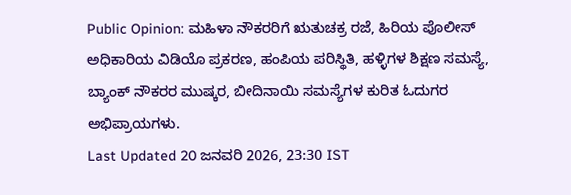Public Opinion: ಮಹಿಳಾ ನೌಕರರಿಗೆ ಋತುಚಕ್ರ ರಜೆ, ಹಿರಿಯ ಪೊಲೀಸ್ ಅಧಿಕಾರಿಯ ವಿಡಿಯೊ ಪ್ರಕರಣ, ಹಂಪಿಯ ಪರಿಸ್ಥಿತಿ, ಹಳ್ಳಿಗಳ ಶಿಕ್ಷಣ ಸಮಸ್ಯೆ, ಬ್ಯಾಂಕ್ ನೌಕರರ ಮುಷ್ಕರ, ಬೀದಿನಾಯಿ ಸಮಸ್ಯೆಗಳ ಕುರಿತ ಓದುಗರ ಅಭಿಪ್ರಾಯಗಳು.
Last Updated 20 ಜನವರಿ 2026, 23:30 IST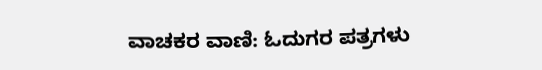ವಾಚಕರ ವಾಣಿ: ಓದುಗರ ಪತ್ರಗಳು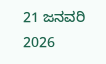21 ಜನವರಿ 2026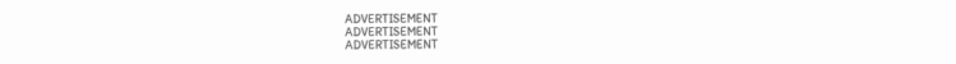ADVERTISEMENT
ADVERTISEMENT
ADVERTISEMENT